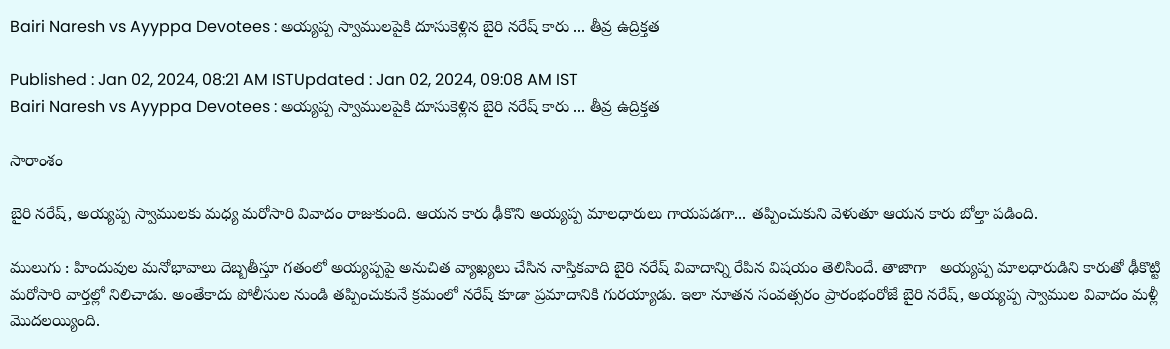Bairi Naresh vs Ayyppa Devotees : అయ్యప్ప స్వాములపైకి దూసుకెళ్లిన బైరి నరేష్ కారు ... తీవ్ర ఉద్రిక్తత

Published : Jan 02, 2024, 08:21 AM ISTUpdated : Jan 02, 2024, 09:08 AM IST
Bairi Naresh vs Ayyppa Devotees : అయ్యప్ప స్వాములపైకి దూసుకెళ్లిన బైరి నరేష్ కారు ... తీవ్ర ఉద్రిక్తత

సారాంశం

బైరి నరేష్, అయ్యప్ప స్వాములకు మధ్య మరోసారి వివాదం రాజుకుంది. ఆయన కారు ఢీకొని అయ్యప్ప మాలధారులు గాయపడగా... తప్పించుకుని వెళుతూ ఆయన కారు బోల్తా పడింది.

ములుగు : హిందువుల మనోభావాలు దెబ్బతీస్తూ గతంలో అయ్యప్పపై అనుచిత వ్యాఖ్యలు చేసిన నాస్తికవాది బైరి నరేష్ వివాదాన్ని రేపిన విషయం తెలిసిందే. తాజాగా   అయ్యప్ప మాలధారుడిని కారుతో ఢీకొట్టి మరోసారి వార్తల్లో నిలిచాడు. అంతేకాదు పోలీసుల నుండి తప్పించుకునే క్రమంలో నరేష్ కూడా ప్రమాదానికి గురయ్యాడు. ఇలా నూతన సంవత్సరం ప్రారంభంరోజే బైరి నరేష్, అయ్యప్ప స్వాముల వివాదం మళ్లీ మొదలయ్యింది.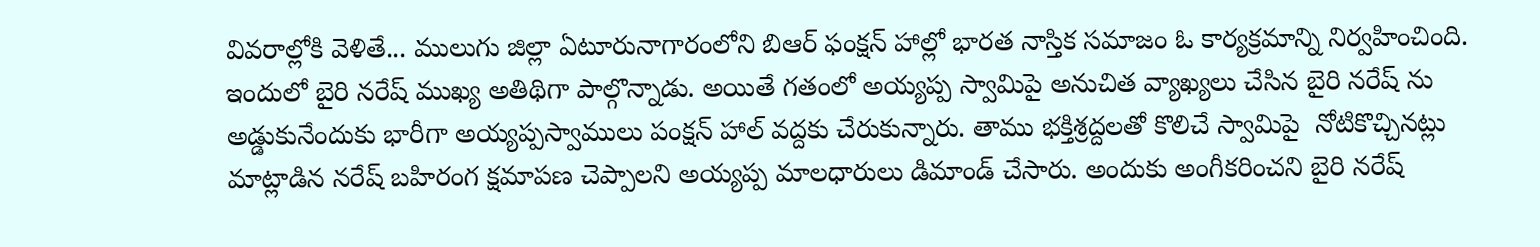వివరాల్లోకి వెళితే... ములుగు జిల్లా ఏటూరునాగారంలోని బిఆర్ ఫంక్షన్ హాల్లో భారత నాస్తిక సమాజం ఓ కార్యక్రమాన్ని నిర్వహించింది. ఇందులో బైరి నరేష్ ముఖ్య అతిథిగా పాల్గొన్నాడు. అయితే గతంలో అయ్యప్ప స్వామిపై అనుచిత వ్యాఖ్యలు చేసిన బైరి నరేష్ ను అడ్డుకునేందుకు భారీగా అయ్యప్పస్వాములు పంక్షన్ హాల్ వద్దకు చేరుకున్నారు. తాము భక్తిశ్రద్దలతో కొలిచే స్వామిపై  నోటికొచ్చినట్లు మాట్లాడిన నరేష్ బహిరంగ క్షమాపణ చెప్పాలని అయ్యప్ప మాలధారులు డిమాండ్ చేసారు. అందుకు అంగీకరించని బైరి నరేష్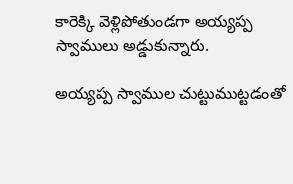కారెక్కి వెళ్లిపోతుండగా అయ్యప్ప స్వాములు అడ్డుకున్నారు.

అయ్యప్ప స్వాముల చుట్టుముట్టడంతో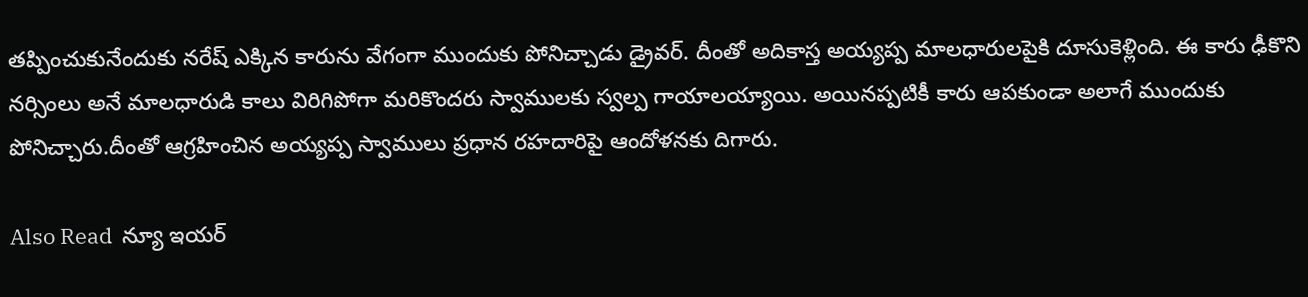తప్పించుకునేందుకు నరేష్ ఎక్కిన కారును వేగంగా ముందుకు పోనిచ్చాడు డ్రైవర్. దీంతో అదికాస్త అయ్యప్ప మాలధారులపైకి దూసుకెళ్లింది. ఈ కారు ఢీకొని నర్సింలు అనే మాలధారుడి కాలు విరిగిపోగా మరికొందరు స్వాములకు స్వల్ప గాయాలయ్యాయి. అయినప్పటికీ కారు ఆపకుండా అలాగే ముందుకు పోనిచ్చారు.దీంతో ఆగ్రహించిన అయ్యప్ప స్వాములు ప్రధాన రహదారిపై ఆందోళనకు దిగారు.

Also Read  న్యూ ఇయర్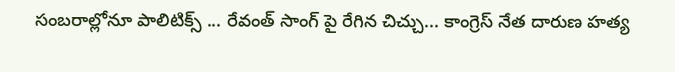సంబరాల్లోనూ పాలిటిక్స్ ... రేవంత్ సాంగ్ పై రేగిన చిచ్చు... కాంగ్రెస్ నేత దారుణ హత్య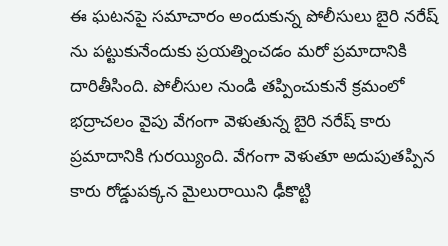ఈ ఘటనపై సమాచారం అందుకున్న పోలీసులు బైరి నరేష్ ను పట్టుకునేందుకు ప్రయత్నించడం మరో ప్రమాదానికి దారితీసింది. పోలీసుల నుండి తప్పించుకునే క్రమంలో భద్రాచలం వైపు వేగంగా వెళుతున్న బైరి నరేష్ కారు ప్రమాదానికి గురయ్యింది. వేగంగా వెళుతూ అదుపుతప్పిన కారు రోడ్డుపక్కన మైలురాయిని ఢీకొట్టి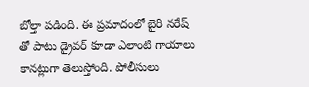బోల్తా పడింది. ఈ ప్రమాదంలో బైరి నరేష్ తో పాటు డ్రైవర్ కూడా ఎలాంటి గాయాలు కానట్లుగా తెలుస్తోంది. పోలీసులు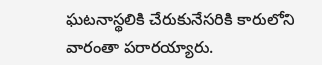ఘటనాస్థలికి చేరుకునేసరికి కారులోని వారంతా పరారయ్యారు.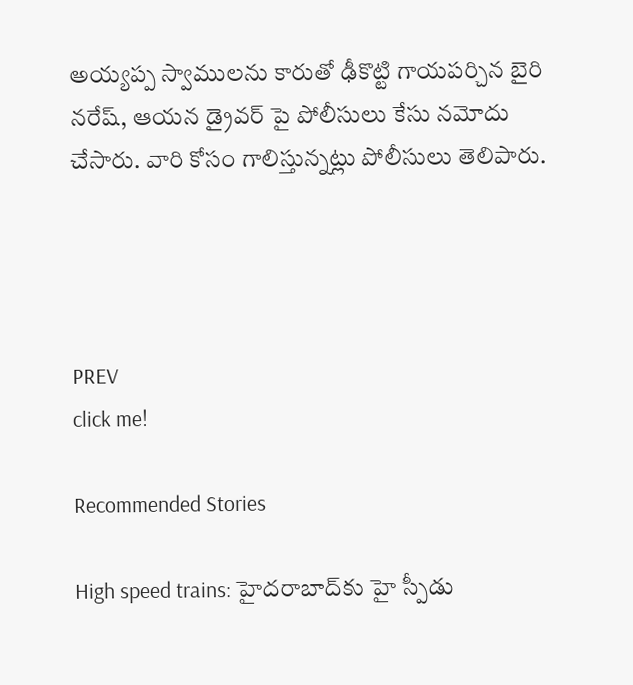అయ్యప్ప స్వాములను కారుతో ఢీకొట్టి గాయపర్చిన బైరి నరేష్, ఆయన డ్రైవర్ పై పోలీసులు కేసు నమోదు చేసారు. వారి కోసం గాలిస్తున్నట్లు పోలీసులు తెలిపారు.




PREV
click me!

Recommended Stories

High speed trains: హైదరాబాద్‌కు హై స్పీడు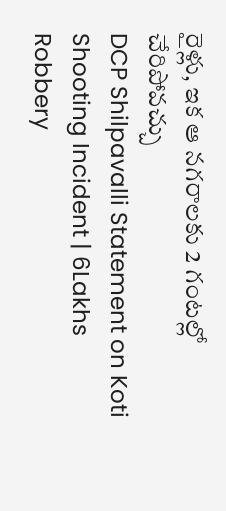రైళ్లు, ఇక ఆ నగరాలకు 2 గంటల్లో చేరిపోవచ్చు
DCP Shilpavalli Statement on Koti Shooting Incident | 6Lakhs Robbery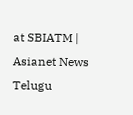at SBIATM | Asianet News Telugu